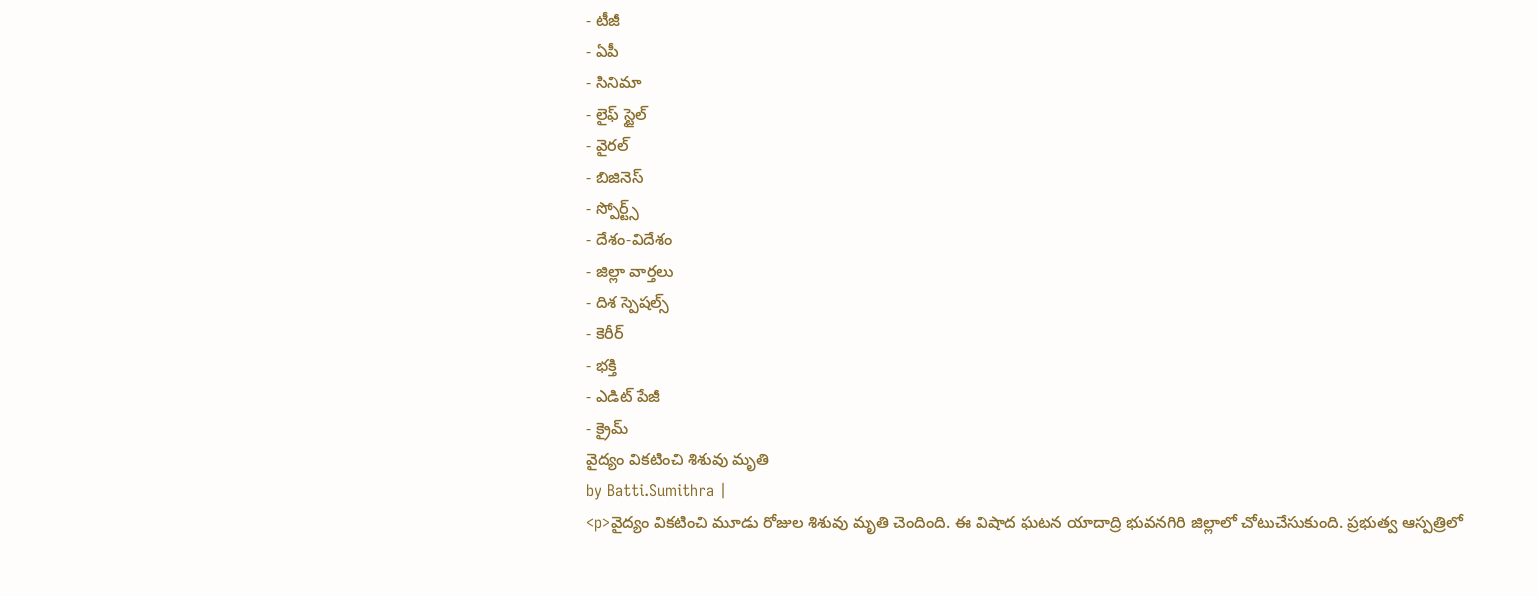- టీజీ
- ఏపీ
- సినిమా
- లైఫ్ స్టైల్
- వైరల్
- బిజినెస్
- స్పోర్ట్స్
- దేశం-విదేశం
- జిల్లా వార్తలు
- దిశ స్పెషల్స్
- కెరీర్
- భక్తి
- ఎడిట్ పేజీ
- క్రైమ్
వైద్యం వికటించి శిశువు మృతి
by Batti.Sumithra |
<p>వైద్యం వికటించి మూడు రోజుల శిశువు మృతి చెందింది. ఈ విషాద ఘటన యాదాద్రి భువనగిరి జిల్లాలో చోటుచేసుకుంది. ప్రభుత్వ ఆస్పత్రిలో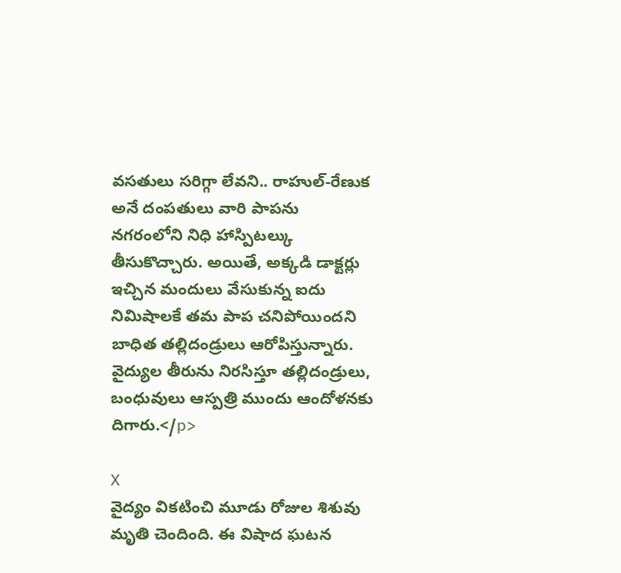వసతులు సరిగ్గా లేవని.. రాహుల్-రేణుక అనే దంపతులు వారి పాపను నగరంలోని నిధి హాస్పిటల్కు తీసుకొచ్చారు. అయితే, అక్కడి డాక్టర్లు ఇచ్చిన మందులు వేసుకున్న ఐదు నిమిషాలకే తమ పాప చనిపోయిందని బాధిత తల్లిదండ్రులు ఆరోపిస్తున్నారు. వైద్యుల తీరును నిరసిస్తూ తల్లిదండ్రులు, బంధువులు ఆస్పత్రి ముందు ఆందోళనకు దిగారు.</p>

X
వైద్యం వికటించి మూడు రోజుల శిశువు మృతి చెందింది. ఈ విషాద ఘటన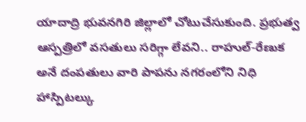యాదాద్రి భువనగిరి జిల్లాలో చోటుచేసుకుంది. ప్రభుత్వ ఆస్పత్రిలో వసతులు సరిగ్గా లేవని.. రాహుల్-రేణుక అనే దంపతులు వారి పాపను నగరంలోని నిధి హాస్పిటల్కు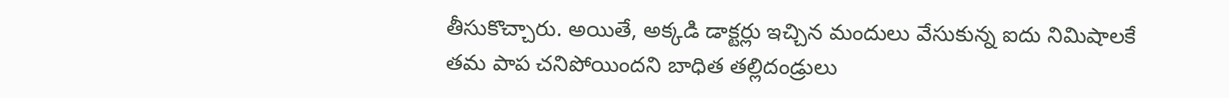తీసుకొచ్చారు. అయితే, అక్కడి డాక్టర్లు ఇచ్చిన మందులు వేసుకున్న ఐదు నిమిషాలకే తమ పాప చనిపోయిందని బాధిత తల్లిదండ్రులు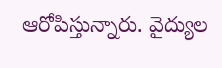ఆరోపిస్తున్నారు. వైద్యుల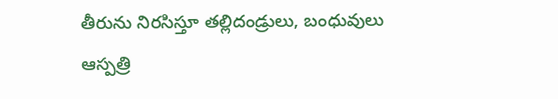తీరును నిరసిస్తూ తల్లిదండ్రులు, బంధువులు ఆస్పత్రి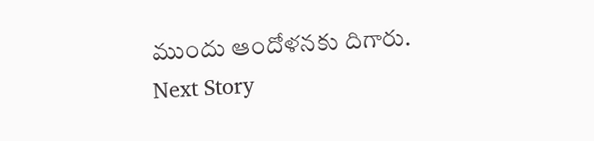ముందు ఆందోళనకు దిగారు.
Next Story